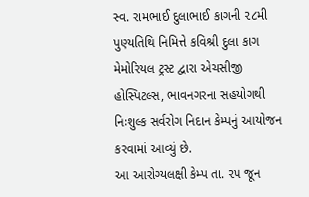સ્વ. રામભાઈ દુલાભાઈ કાગની ૨૮મી પુણ્યતિથિ નિમિત્તે કવિશ્રી દુલા કાગ મેમોરિયલ ટ્રસ્ટ દ્વારા એચસીજી હોસ્પિટલ્સ, ભાવનગરના સહયોગથી નિઃશુલ્ક સર્વરોગ નિદાન કેમ્પનું આયોજન કરવામાં આવ્યું છે.
આ આરોગ્યલક્ષી કેમ્પ તા. ૨૫ જૂન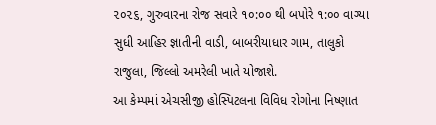૨૦૨૬, ગુરુવારના રોજ સવારે ૧૦:૦૦ થી બપોરે ૧:૦૦ વાગ્યા સુધી આહિર જ્ઞાતીની વાડી, બાબરીયાધાર ગામ, તાલુકો રાજુલા, જિલ્લો અમરેલી ખાતે યોજાશે.
આ કેમ્પમાં એચસીજી હોસ્પિટલના વિવિધ રોગોના નિષ્ણાત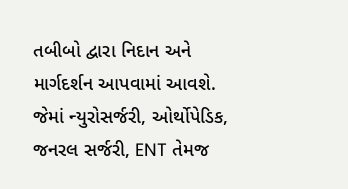તબીબો દ્વારા નિદાન અને માર્ગદર્શન આપવામાં આવશે. જેમાં ન્યુરોસર્જરી, ઓર્થોપેડિક, જનરલ સર્જરી, ENT તેમજ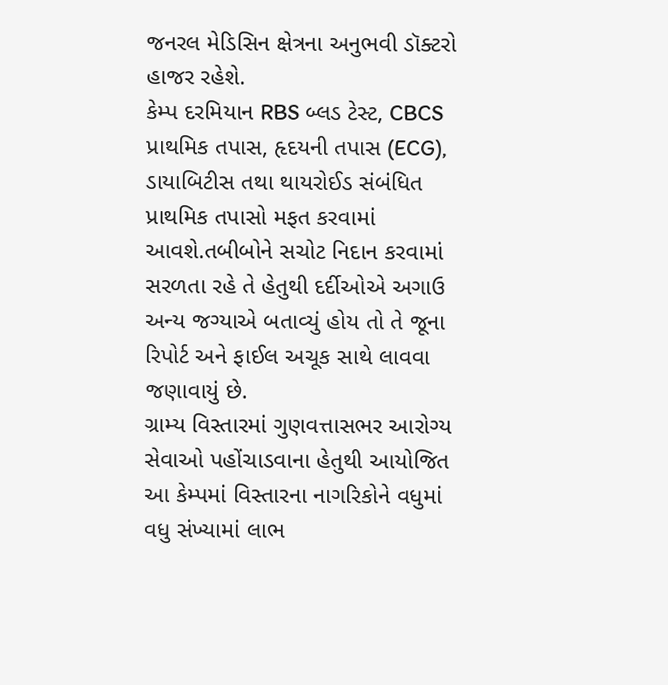જનરલ મેડિસિન ક્ષેત્રના અનુભવી ડૉક્ટરો હાજર રહેશે.
કેમ્પ દરમિયાન RBS બ્લડ ટેસ્ટ, CBCS પ્રાથમિક તપાસ, હૃદયની તપાસ (ECG), ડાયાબિટીસ તથા થાયરોઈડ સંબંધિત પ્રાથમિક તપાસો મફત કરવામાં આવશે.તબીબોને સચોટ નિદાન કરવામાં સરળતા રહે તે હેતુથી દર્દીઓએ અગાઉ અન્ય જગ્યાએ બતાવ્યું હોય તો તે જૂના રિપોર્ટ અને ફાઈલ અચૂક સાથે લાવવા જણાવાયું છે.
ગ્રામ્ય વિસ્તારમાં ગુણવત્તાસભર આરોગ્ય સેવાઓ પહોંચાડવાના હેતુથી આયોજિત આ કેમ્પમાં વિસ્તારના નાગરિકોને વધુમાં વધુ સંખ્યામાં લાભ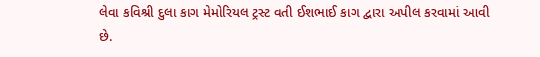લેવા કવિશ્રી દુલા કાગ મેમોરિયલ ટ્રસ્ટ વતી ઈશભાઈ કાગ દ્વારા અપીલ કરવામાં આવી છે.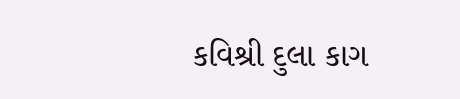કવિશ્રી દુલા કાગ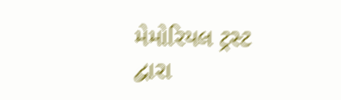મેમોરિયલ ટ્રસ્ટ દ્વારા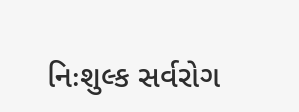નિઃશુલ્ક સર્વરોગ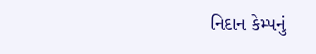નિદાન કેમ્પનું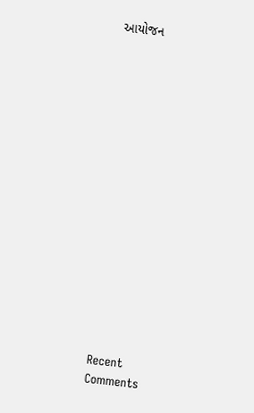આયોજન

















Recent Comments